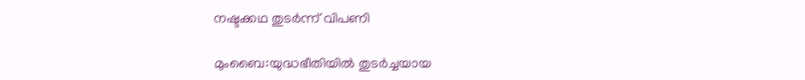നഷ്ടക്കഥ തുടര്‍ന്ന് വിപണി

മുംബൈ:യുദ്ധഭീതിയില്‍ തുടര്‍ച്ചയായ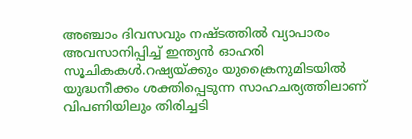അഞ്ചാം ദിവസവും നഷ്ടത്തില്‍ വ്യാപാരം അവസാനിപ്പിച്ച് ഇന്ത്യന്‍ ഓഹരി സൂചികകള്‍.റഷ്യയ്ക്കും യുക്രൈനുമിടയില്‍ യുദ്ധനീക്കം ശക്തിപ്പെടുന്ന സാഹചര്യത്തിലാണ് വിപണിയിലും തിരിച്ചടി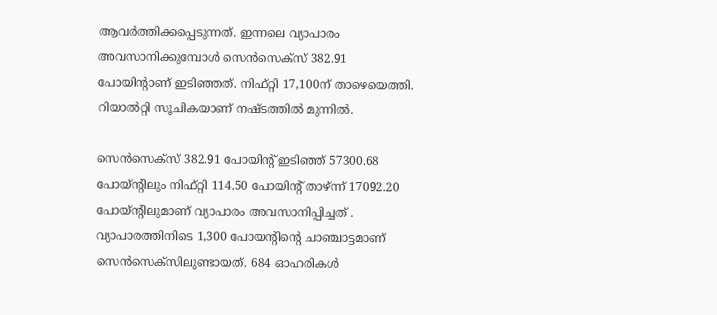ആവര്‍ത്തിക്കപ്പെടുന്നത്. ഇന്നലെ വ്യാപാരം അവസാനിക്കുമ്പോള്‍ സെന്‍സെക്സ് 382.91 പോയിന്റാണ് ഇടിഞ്ഞത്. നിഫ്റ്റി 17,100ന് താഴെയെത്തി. റിയാല്‍റ്റി സൂചികയാണ് നഷ്ടത്തില്‍ മുന്നില്‍.

സെന്‍സെക്സ് 382.91 പോയിന്റ് ഇടിഞ്ഞ് 57300.68 പോയ്ന്റിലും നിഫ്റ്റി 114.50 പോയിന്റ് താഴ്ന്ന് 17092.20 പോയ്ന്റിലുമാണ് വ്യാപാരം അവസാനിപ്പിച്ചത് . വ്യാപാരത്തിനിടെ 1,300 പോയന്റിന്റെ ചാഞ്ചാട്ടമാണ് സെന്‍സെക്സിലുണ്ടായത്. 684 ഓഹരികള്‍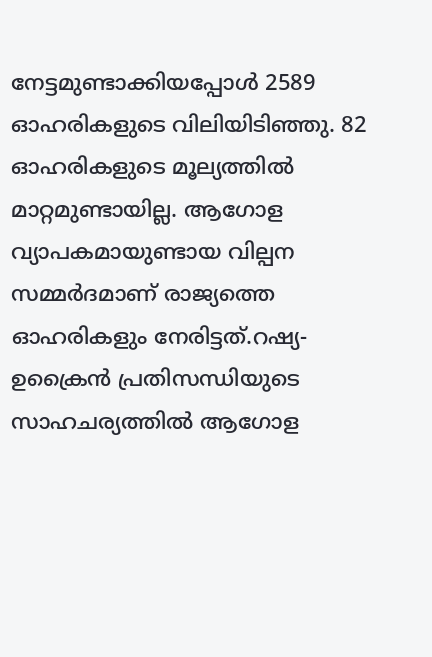നേട്ടമുണ്ടാക്കിയപ്പോള്‍ 2589 ഓഹരികളുടെ വിലിയിടിഞ്ഞു. 82 ഓഹരികളുടെ മൂല്യത്തില്‍ മാറ്റമുണ്ടായില്ല. ആഗോള വ്യാപകമായുണ്ടായ വില്പന സമ്മര്‍ദമാണ് രാജ്യത്തെ ഓഹരികളും നേരിട്ടത്.റഷ്യ-ഉക്രൈന്‍ പ്രതിസന്ധിയുടെ സാഹചര്യത്തില്‍ ആഗോള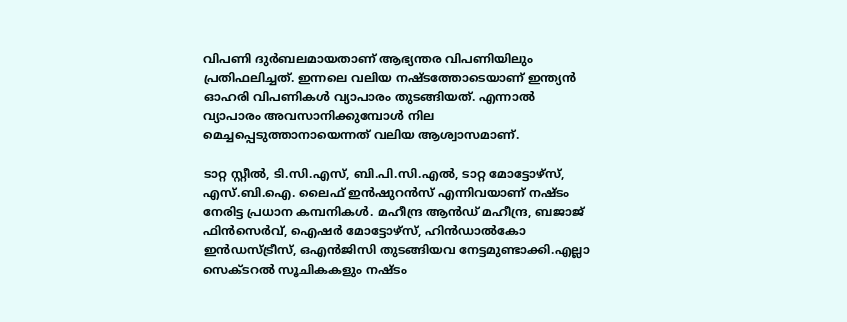വിപണി ദുര്‍ബലമായതാണ് ആഭ്യന്തര വിപണിയിലും പ്രതിഫലിച്ചത്. ഇന്നലെ വലിയ നഷ്ടത്തോടെയാണ് ഇന്ത്യന്‍ ഓഹരി വിപണികള്‍ വ്യാപാരം തുടങ്ങിയത്. എന്നാല്‍ വ്യാപാരം അവസാനിക്കുമ്പോള്‍ നില മെച്ചപ്പെടുത്താനായെന്നത് വലിയ ആശ്വാസമാണ്.

ടാറ്റ സ്റ്റീല്‍, ടി.സി.എസ്, ബി.പി.സി.എല്‍, ടാറ്റ മോട്ടോഴ്സ്, എസ്.ബി.ഐ. ലൈഫ് ഇന്‍ഷുറന്‍സ് എന്നിവയാണ് നഷ്ടം നേരിട്ട പ്രധാന കമ്പനികള്‍. മഹീന്ദ്ര ആന്‍ഡ് മഹീന്ദ്ര, ബജാജ് ഫിന്‍സെര്‍വ്, ഐഷര്‍ മോട്ടോഴ്സ്, ഹിന്‍ഡാല്‍കോ ഇന്‍ഡസ്ട്രീസ്, ഒഎന്‍ജിസി തുടങ്ങിയവ നേട്ടമുണ്ടാക്കി.എല്ലാ സെക്ടറല്‍ സൂചികകളും നഷ്ടം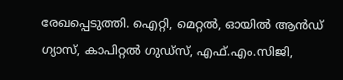രേഖപ്പെടുത്തി. ഐറ്റി, മെറ്റല്‍, ഓയില്‍ ആന്‍ഡ് ഗ്യാസ്, കാപിറ്റല്‍ ഗുഡ്സ്, എഫ്.എം.സിജി,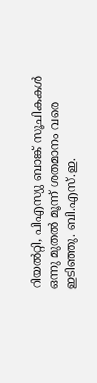റിയല്‍റ്റി, പിഎസ്യു ബാങ്ക് സൂചികകള്‍ ഒന്നു മുതല്‍ മൂന്ന് ശതമാനം വരെ ഇടിഞ്ഞു. ബി.എസ്.ഇ.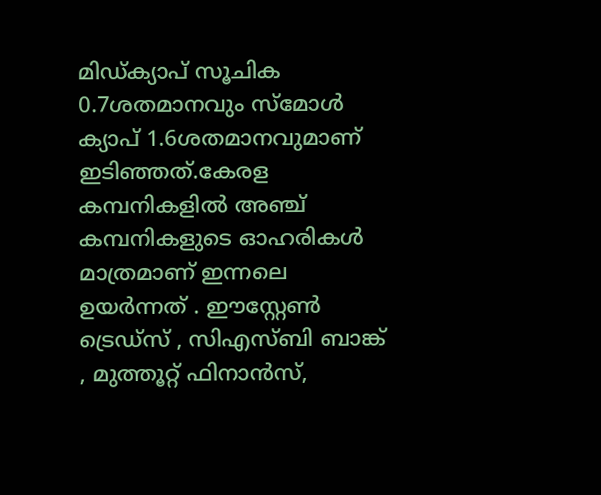മിഡ്ക്യാപ് സൂചിക 0.7ശതമാനവും സ്മോള്‍ ക്യാപ് 1.6ശതമാനവുമാണ് ഇടിഞ്ഞത്.കേരള കമ്പനികളില്‍ അഞ്ച് കമ്പനികളുടെ ഓഹരികള്‍ മാത്രമാണ് ഇന്നലെ ഉയര്‍ന്നത് . ഈസ്റ്റേണ്‍ ട്രെഡ്സ് , സിഎസ്ബി ബാങ്ക് , മുത്തൂറ്റ് ഫിനാന്‍സ്,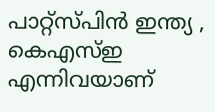പാറ്റ്സ്പിന്‍ ഇന്ത്യ , കെഎസ്ഇ എന്നിവയാണ്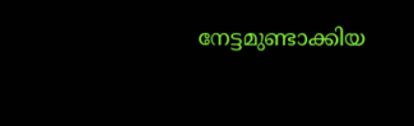നേട്ടമുണ്ടാക്കിയ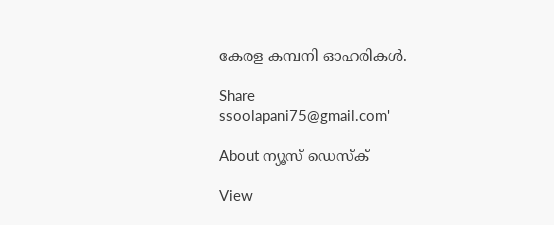കേരള കമ്പനി ഓഹരികള്‍.

Share
ssoolapani75@gmail.com'

About ന്യൂസ് ഡെസ്ക്

View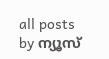all posts by ന്യൂസ്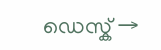ഡെസ്ക് →